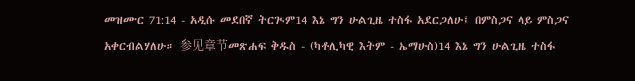መዝሙር 71:14 - አዲሱ መደበኛ ትርጒም14 እኔ ግን ሁልጊዜ ተስፋ አደርጋለሁ፤ በምስጋና ላይ ምስጋና አቀርብልሃለሁ። 参见章节መጽሐፍ ቅዱስ - (ካቶሊካዊ እትም - ኤማሁስ)14 እኔ ግን ሁልጊዜ ተስፋ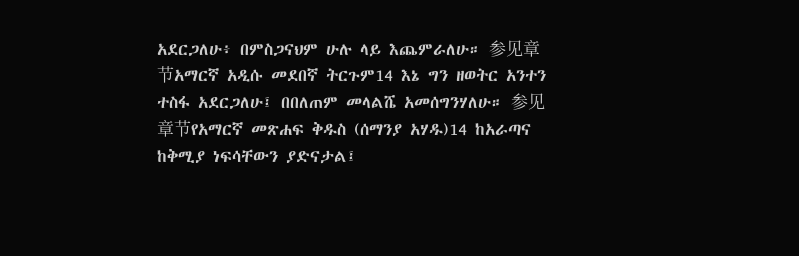አደርጋለሁ፥ በምስጋናህም ሁሉ ላይ እጨምራለሁ። 参见章节አማርኛ አዲሱ መደበኛ ትርጉም14 እኔ ግን ዘወትር አንተን ተስፋ አደርጋለሁ፤ በበለጠም መላልሼ አመሰግንሃለሁ። 参见章节የአማርኛ መጽሐፍ ቅዱስ (ሰማንያ አሃዱ)14 ከአራጣና ከቅሚያ ነፍሳቸውን ያድናታል፤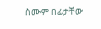ስሙም በፊታቸው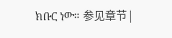ክቡር ነው። 参见章节 |